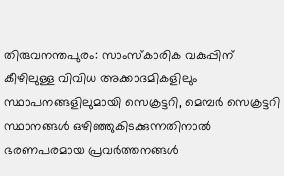തിരുവനന്തപുരം: സാംസ്കാരിക വകുപ്പിന് കീഴിലുള്ള വിവിധ അക്കാദമികളിലും സ്ഥാപനങ്ങളിലുമായി സെക്രട്ടറി, മെമ്പർ സെക്രട്ടറി സ്ഥാനങ്ങൾ ഒഴിഞ്ഞുകിടക്കുന്നതിനാൽ ഭരണപരമായ പ്രവർത്തനങ്ങൾ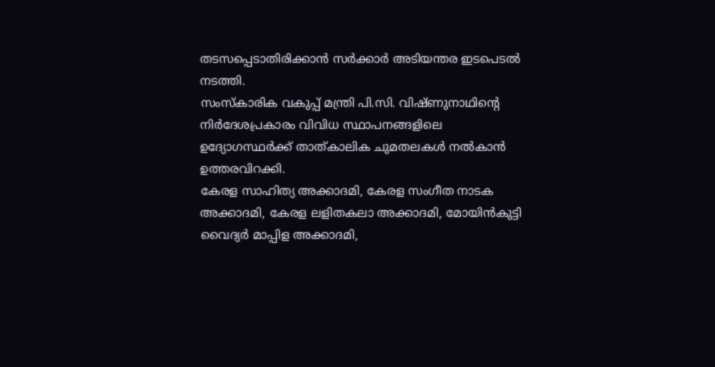തടസപ്പെടാതിരിക്കാൻ സർക്കാർ അടിയന്തര ഇടപെടൽ നടത്തി.
സംസ്കാരിക വകുപ്പ് മന്ത്രി പി.സി. വിഷ്ണുനാഥിന്റെ നിർദേശപ്രകാരം വിവിധ സ്ഥാപനങ്ങളിലെ ഉദ്യോഗസ്ഥർക്ക് താത്കാലിക ചുമതലകൾ നൽകാൻ ഉത്തരവിറക്കി.
കേരള സാഹിത്യ അക്കാദമി, കേരള സംഗീത നാടക അക്കാദമി, കേരള ലളിതകലാ അക്കാദമി, മോയിൻകുട്ടി വൈദ്യർ മാപ്പിള അക്കാദമി,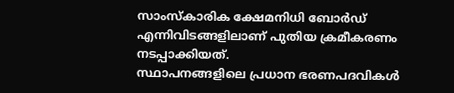സാംസ്കാരിക ക്ഷേമനിധി ബോർഡ് എന്നിവിടങ്ങളിലാണ് പുതിയ ക്രമീകരണം നടപ്പാക്കിയത്.
സ്ഥാപനങ്ങളിലെ പ്രധാന ഭരണപദവികൾ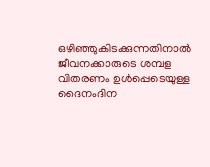ഒഴിഞ്ഞുകിടക്കുന്നതിനാൽ ജീവനക്കാരുടെ ശമ്പള വിതരണം ഉൾപ്പെടെയുള്ള ദൈനംദിന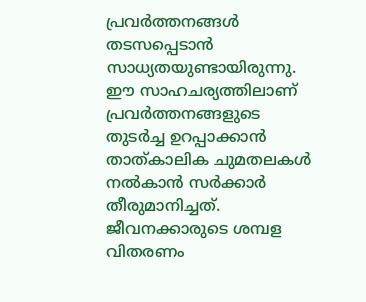പ്രവർത്തനങ്ങൾ തടസപ്പെടാൻ സാധ്യതയുണ്ടായിരുന്നു. ഈ സാഹചര്യത്തിലാണ് പ്രവർത്തനങ്ങളുടെ തുടർച്ച ഉറപ്പാക്കാൻ താത്കാലിക ചുമതലകൾ നൽകാൻ സർക്കാർ തീരുമാനിച്ചത്.
ജീവനക്കാരുടെ ശമ്പള വിതരണം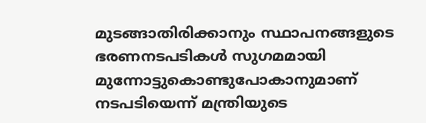മുടങ്ങാതിരിക്കാനും സ്ഥാപനങ്ങളുടെ ഭരണനടപടികൾ സുഗമമായി മുന്നോട്ടുകൊണ്ടുപോകാനുമാണ് നടപടിയെന്ന് മന്ത്രിയുടെ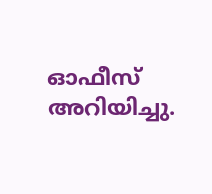ഓഫീസ് അറിയിച്ചു.